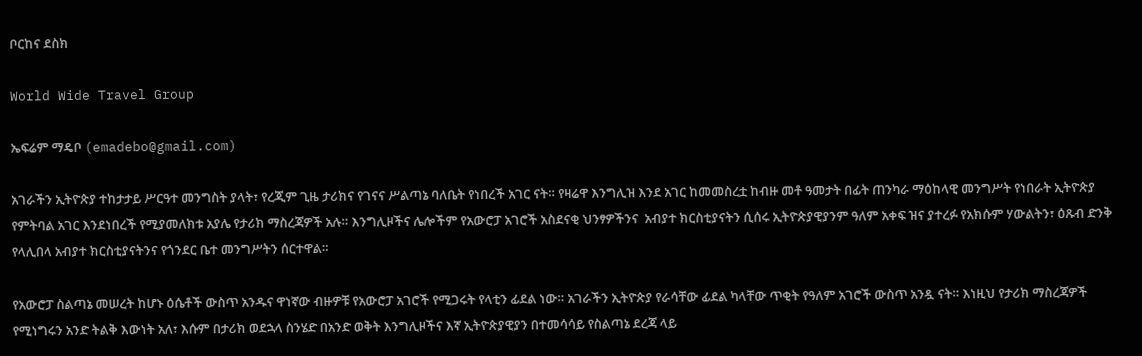ቦርከና ደስክ

World Wide Travel Group

ኤፍሬም ማዴቦ (emadebo@gmail.com)

አገራችን ኢትዮጵያ ተከታታይ ሥርዓተ መንግስት ያላት፣ የረጂም ጊዜ ታሪክና የገናና ሥልጣኔ ባለቤት የነበረች አገር ናት። የዛሬዋ እንግሊዝ እንደ አገር ከመመስረቷ ከብዙ መቶ ዓመታት በፊት ጠንካራ ማዕከላዊ መንግሥት የነበራት ኢትዮጵያ የምትባል አገር እንደነበረች የሚያመለክቱ አያሌ የታሪክ ማስረጃዎች አሉ። እንግሊዞችና ሌሎችም የአውሮፓ አገሮች አስደናቂ ህንፃዎችንና  አብያተ ክርስቲያናትን ሲሰሩ ኢትዮጵያዊያንም ዓለም አቀፍ ዝና ያተረፉ የአክሱም ሃውልትን፣ ዕጹብ ድንቅ የላሊበላ አብያተ ክርስቲያናትንና የጎንደር ቤተ መንግሥትን ሰርተዋል።

የአውሮፓ ስልጣኔ መሠረት ከሆኑ ዕሴቶች ውስጥ አንዱና ዋነኛው ብዙዎቹ የአውሮፓ አገሮች የሚጋሩት የላቲን ፊደል ነው። አገራችን ኢትዮጵያ የራሳቸው ፊደል ካላቸው ጥቂት የዓለም አገሮች ውስጥ አንዷ ናት። እነዚህ የታሪክ ማስረጃዎች የሚነግሩን አንድ ትልቅ እውነት አለ፣ እሱም በታሪክ ወደኋላ ስንሄድ በአንድ ወቅት እንግሊዞችና እኛ ኢትዮጵያዊያን በተመሳሳይ የስልጣኔ ደረጃ ላይ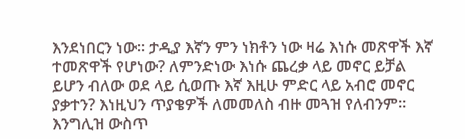እንደነበርን ነው። ታዲያ እኛን ምን ነክቶን ነው ዛሬ እነሱ መጽዋች እኛ ተመጽዋች የሆነው? ለምንድነው እነሱ ጨረቃ ላይ መኖር ይቻል ይሆን ብለው ወደ ላይ ሲወጡ እኛ እዚሁ ምድር ላይ አብሮ መኖር ያቃተን? እነዚህን ጥያቄዎች ለመመለስ ብዙ መጓዝ የለብንም። እንግሊዝ ውስጥ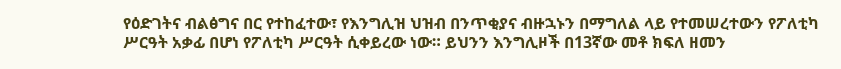የዕድገትና ብልፅግና በር የተከፈተው፣ የእንግሊዝ ህዝብ በንጥቂያና ብዙኋኑን በማግለል ላይ የተመሠረተውን የፖለቲካ ሥርዓት አቃፊ በሆነ የፖለቲካ ሥርዓት ሲቀይረው ነው። ይህንን እንግሊዞች በ13ኛው መቶ ክፍለ ዘመን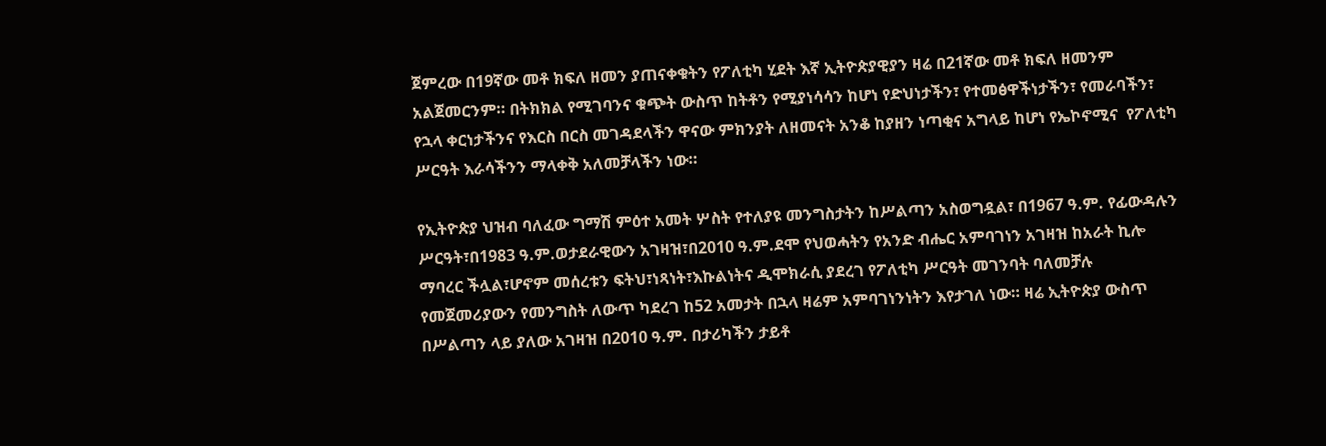ጀምረው በ19ኛው መቶ ክፍለ ዘመን ያጠናቀቁትን የፖለቲካ ሂደት እኛ ኢትዮጵያዊያን ዛሬ በ21ኛው መቶ ክፍለ ዘመንም አልጀመርንም። በትክክል የሚገባንና ቁጭት ውስጥ ከትቶን የሚያነሳሳን ከሆነ የድህነታችን፣ የተመፅዋችነታችን፣ የመራባችን፣ የኋላ ቀርነታችንና የእርስ በርስ መገዳደላችን ዋናው ምክንያት ለዘመናት አንቆ ከያዘን ነጣቂና አግላይ ከሆነ የኤኮኖሚና  የፖለቲካ ሥርዓት እራሳችንን ማላቀቅ አለመቻላችን ነው።

የኢትዮጵያ ህዝብ ባለፈው ግማሽ ምዕተ አመት ሦስት የተለያዩ መንግስታትን ከሥልጣን አስወግዷል፣ በ1967 ዓ.ም. የፊውዳሉን ሥርዓት፣በ1983 ዓ.ም.ወታደራዊውን አገዛዝ፣በ2010 ዓ.ም.ደሞ የህወሓትን የአንድ ብሔር አምባገነን አገዛዝ ከአራት ኪሎ ማባረር ችሏል፣ሆኖም መሰረቱን ፍትህ፣ነጻነት፣እኩልነትና ዲሞክራሲ ያደረገ የፖለቲካ ሥርዓት መገንባት ባለመቻሉ የመጀመሪያውን የመንግስት ለውጥ ካደረገ ከ52 አመታት በኋላ ዛሬም አምባገነንነትን እየታገለ ነው። ዛሬ ኢትዮጵያ ውስጥ በሥልጣን ላይ ያለው አገዛዝ በ2010 ዓ.ም. በታሪካችን ታይቶ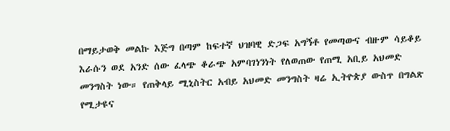በማይታወቅ መልኩ እጅግ በጣም ከፍተኛ ህዝባዊ ድጋፍ አግኝቶ የመጣውና ብዙም ሳይቆይ እራሱን ወደ አንድ ሰው ፈላጭ ቆራጭ አምባገነንነት የለወጠው የጠሚ አቢይ አህመድ መንግስት ነው። የጠቅላይ ሚኒስትር አብይ አህመድ መንግስት ዛሬ ኢትዮጵያ ውስጥ በግልጽ የሚታዩና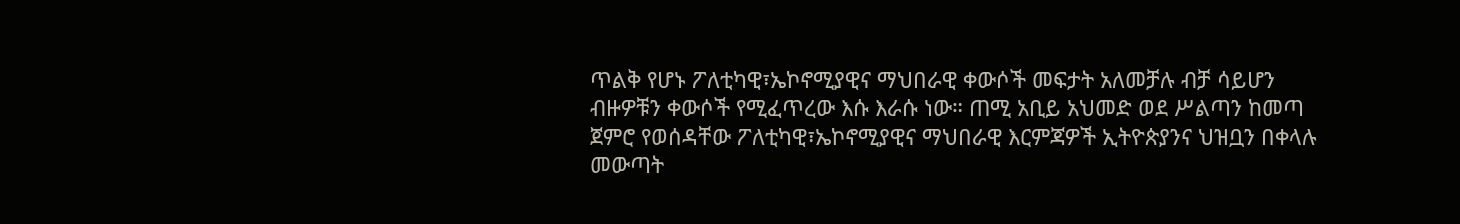ጥልቅ የሆኑ ፖለቲካዊ፣ኤኮኖሚያዊና ማህበራዊ ቀውሶች መፍታት አለመቻሉ ብቻ ሳይሆን ብዙዎቹን ቀውሶች የሚፈጥረው እሱ እራሱ ነው። ጠሚ አቢይ አህመድ ወደ ሥልጣን ከመጣ ጀምሮ የወሰዳቸው ፖለቲካዊ፣ኤኮኖሚያዊና ማህበራዊ እርምጃዎች ኢትዮጵያንና ህዝቧን በቀላሉ መውጣት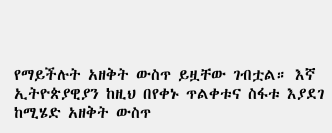የማይችሉት አዘቅት ውስጥ ይዟቸው ገብቷል። እኛ ኢትዮጵያዊያን ከዚህ በየቀኑ ጥልቀቱና ስፋቱ እያደገ ከሚሄድ አዘቅት ውስጥ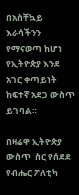በአስቸኳይ እራሳችንን የማናወጣ ከሆነ የኢትዮጵያ እንደ አገር ቀጣይነት ከፍተኛ አደጋ ውስጥ ይገባል።

በዛሬዋ ኢትዮጵያ ውስጥ  ስር የሰደደ የብሔር ፖለቲካ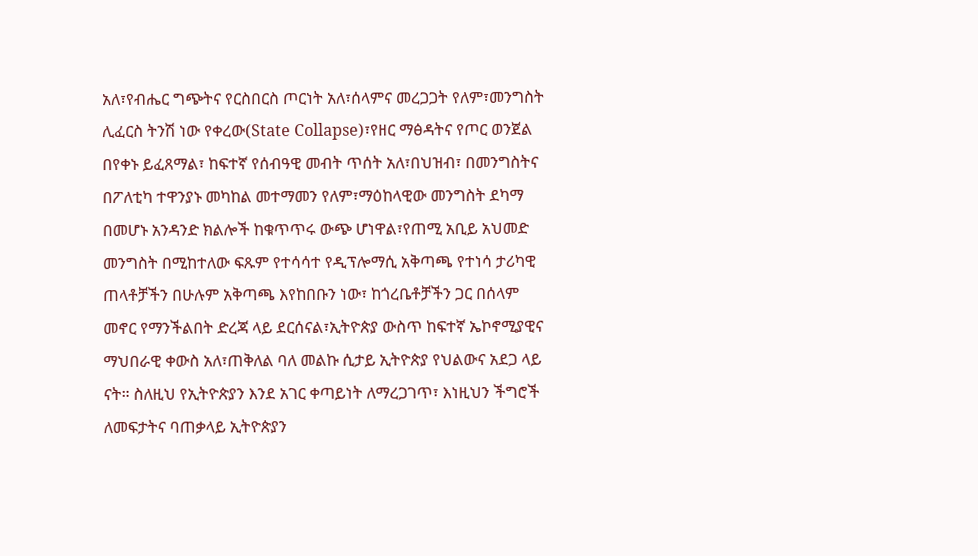አለ፣የብሔር ግጭትና የርስበርስ ጦርነት አለ፣ሰላምና መረጋጋት የለም፣መንግስት ሊፈርስ ትንሽ ነው የቀረው(State Collapse)፣የዘር ማፅዳትና የጦር ወንጀል በየቀኑ ይፈጸማል፣ ከፍተኛ የሰብዓዊ መብት ጥሰት አለ፣በህዝብ፣ በመንግስትና በፖለቲካ ተዋንያኑ መካከል መተማመን የለም፣ማዕከላዊው መንግስት ደካማ በመሆኑ አንዳንድ ክልሎች ከቁጥጥሩ ውጭ ሆነዋል፣የጠሚ አቢይ አህመድ መንግስት በሚከተለው ፍጹም የተሳሳተ የዲፕሎማሲ አቅጣጫ የተነሳ ታሪካዊ ጠላቶቻችን በሁሉም አቅጣጫ እየከበቡን ነው፣ ከጎረቤቶቻችን ጋር በሰላም መኖር የማንችልበት ድረጃ ላይ ደርሰናል፣ኢትዮጵያ ውስጥ ከፍተኛ ኤኮኖሚያዊና ማህበራዊ ቀውስ አለ፣ጠቅለል ባለ መልኩ ሲታይ ኢትዮጵያ የህልውና አደጋ ላይ ናት። ስለዚህ የኢትዮጵያን እንደ አገር ቀጣይነት ለማረጋገጥ፣ እነዚህን ችግሮች ለመፍታትና ባጠቃላይ ኢትዮጵያን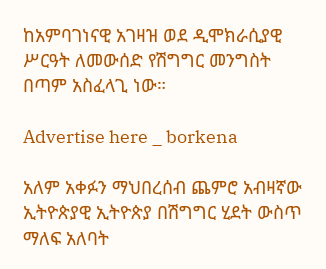ከአምባገነናዊ አገዛዝ ወደ ዲሞክራሲያዊ ሥርዓት ለመውሰድ የሽግግር መንግስት በጣም አስፈላጊ ነው።

Advertise here _ borkena

አለም አቀፉን ማህበረሰብ ጨምሮ አብዛኛው ኢትዮጵያዊ ኢትዮጵያ በሽግግር ሂደት ውስጥ ማለፍ አለባት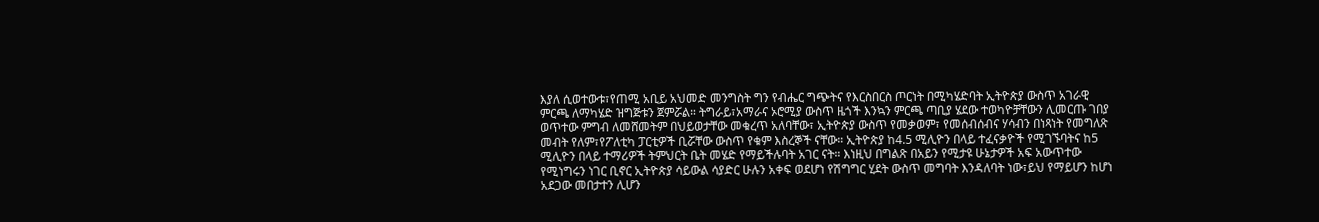እያለ ሲወተውቱ፣የጠሚ አቢይ አህመድ መንግስት ግን የብሔር ግጭትና የእርስበርስ ጦርነት በሚካሄድባት ኢትዮጵያ ውስጥ አገራዊ ምርጫ ለማካሄድ ዝግጅቱን ጀምሯል። ትግራይ፣አማራና ኦሮሚያ ውስጥ ዜጎች እንኳን ምርጫ ጣቢያ ሄደው ተወካዮቻቸውን ሊመርጡ ገበያ ወጥተው ምግብ ለመሸመትም በህይወታቸው መቁረጥ አለባቸው፣ ኢትዮጵያ ውስጥ የመቃወም፣ የመሰብሰብና ሃሳብን በነጻነት የመግለጽ መብት የለም፣የፖለቲካ ፓርቲዎች ቢሯቸው ውስጥ የቁም እስረኞች ናቸው። ኢትዮጵያ ከ4.5 ሚሊዮን በላይ ተፈናቃዮች የሚገኙባትና ከ5 ሚሊዮን በላይ ተማሪዎች ትምህርት ቤት መሄድ የማይችሉባት አገር ናት። እነዚህ በግልጽ በአይን የሚታዩ ሁኔታዎች አፍ አውጥተው የሚነግሩን ነገር ቢኖር ኢትዮጵያ ሳይውል ሳያድር ሁሉን አቀፍ ወደሆነ የሽግግር ሂደት ውስጥ መግባት እንዳለባት ነው፣ይህ የማይሆን ከሆነ አደጋው መበታተን ሊሆን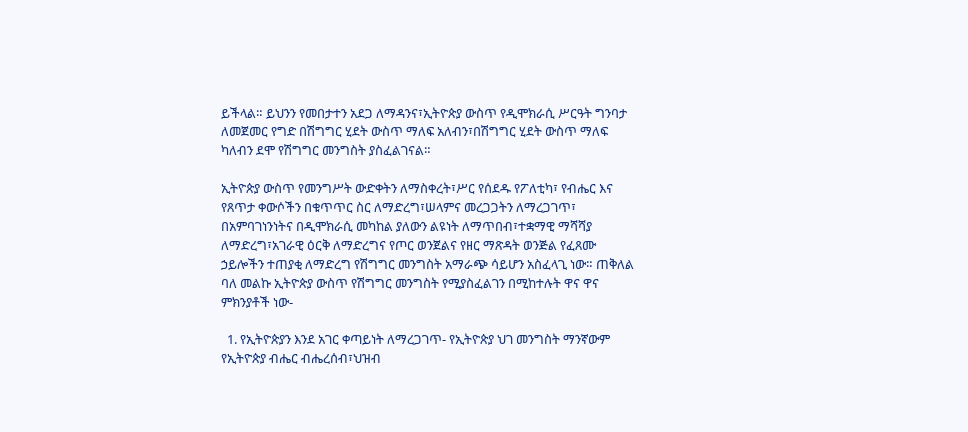ይችላል። ይህንን የመበታተን አደጋ ለማዳንና፣ኢትዮጵያ ውስጥ የዲሞክራሲ ሥርዓት ግንባታ ለመጀመር የግድ በሽግግር ሂደት ውስጥ ማለፍ አለብን፣በሽግግር ሂደት ውስጥ ማለፍ ካለብን ደሞ የሽግግር መንግስት ያስፈልገናል።

ኢትዮጵያ ውስጥ የመንግሥት ውድቀትን ለማስቀረት፣ሥር የሰደዱ የፖለቲካ፣ የብሔር እና የጸጥታ ቀውሶችን በቁጥጥር ስር ለማድረግ፣ሠላምና መረጋጋትን ለማረጋገጥ፣ በአምባገነንነትና በዲሞክራሲ መካከል ያለውን ልዩነት ለማጥበብ፣ተቋማዊ ማሻሻያ ለማድረግ፣አገራዊ ዕርቅ ለማድረግና የጦር ወንጀልና የዘር ማጽዳት ወንጅል የፈጸሙ ኃይሎችን ተጠያቂ ለማድረግ የሽግግር መንግስት አማራጭ ሳይሆን አስፈላጊ ነው። ጠቅለል ባለ መልኩ ኢትዮጵያ ውስጥ የሽግግር መንግስት የሚያስፈልገን በሚከተሉት ዋና ዋና ምክንያቶች ነው-

  1. የኢትዮጵያን እንደ አገር ቀጣይነት ለማረጋገጥ- የኢትዮጵያ ህገ መንግስት ማንኛውም የኢትዮጵያ ብሔር ብሔረሰብ፣ህዝብ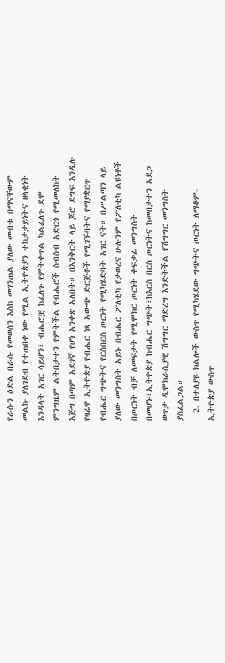የራሱን ዕድል በራሱ የመወሰን እስከ መገንጠል ያለው መብቱ በማናቸውም መልኩ ያለገደብ የተጠበቀ ነው የሚል ኢትዮጵያን ተከታታይነትና ዘላቂነት እንዳላት አገር ሳይሆን፣ ብሔሮቿ ከፈለጉ የምትቀጥል ካልፈለጉ ደሞ ምንግዜም ልትበታተን የምትችል የብሔሮች ስብስብ አድርጎ የሚመለከት እጅግ በጣም አደገኛ የሆነ አንቀጽ አለበት። በእንቅርት ላይ ጆሮ ደግፍ እንዲሉ የዛሬዋ ኢትዮጵያ የብሔር ነጻ አውጭ ድርጅቶች የሚገኙባትና የማያቋርጥ የብሔር ግጭትና የርስበርስ ጦርነት የሚካሄድባት አገር ናት። በሥልጣን ላይ ያለው መንግስት አይኑ በብሔር ፖለቲካ የታወረና ሁሉንም የፖለቲካ ልዩነቶች በጦርነት ብቻ ለመፍታት የሚሞክር ጦርነት ቀፍቃፊ መንግስት በመሆኑ፣ኢትዮጵያ ከብሔር ግጭት፣ከእርስ በርስ ጦርነትና ከመበታተን አደጋ ወጥታ ዲሞክራሲያዊ ሽግግር ማድረግ እንድትችል የሽግግር መንግስት ያስፈልጋል።
  2. በተለያዩ ክልሎች ውስጥ የሚካሄደው ግጭትና ጦርነት ለማቆም- ኢትዮጵያ ውስጥ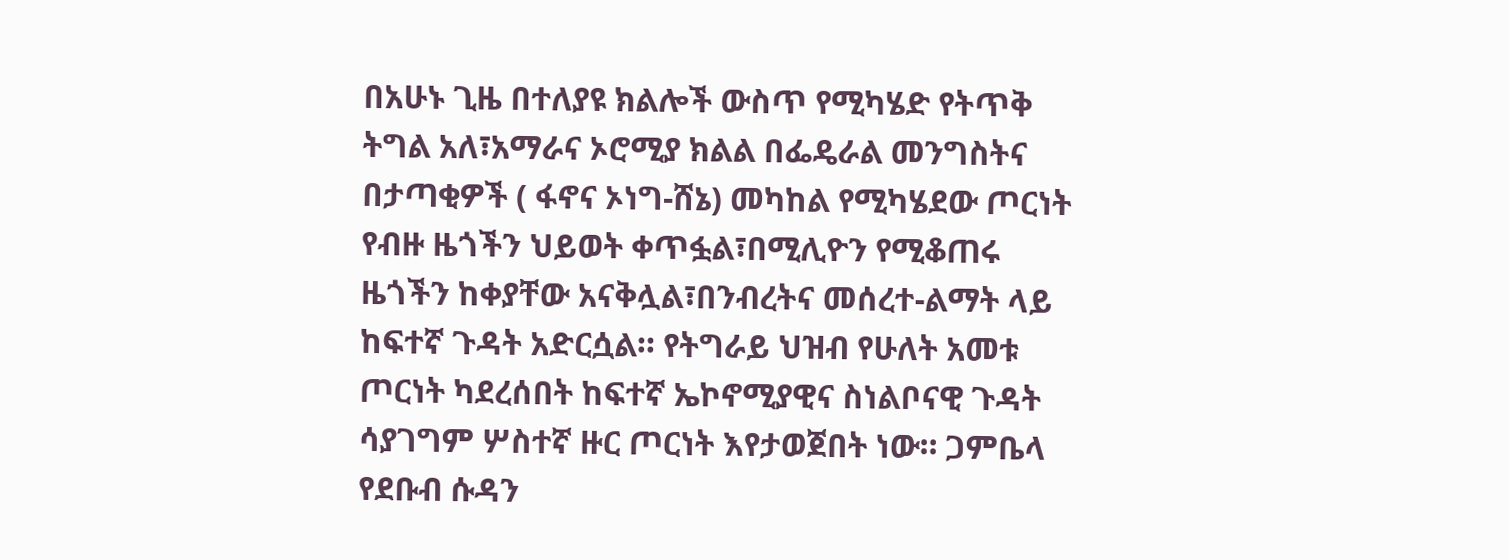በአሁኑ ጊዜ በተለያዩ ክልሎች ውስጥ የሚካሄድ የትጥቅ ትግል አለ፣አማራና ኦሮሚያ ክልል በፌዴራል መንግስትና በታጣቂዎች ( ፋኖና ኦነግ-ሸኔ) መካከል የሚካሄደው ጦርነት የብዙ ዜጎችን ህይወት ቀጥፏል፣በሚሊዮን የሚቆጠሩ ዜጎችን ከቀያቸው አናቅሏል፣በንብረትና መሰረተ-ልማት ላይ ከፍተኛ ጉዳት አድርሷል። የትግራይ ህዝብ የሁለት አመቱ ጦርነት ካደረሰበት ከፍተኛ ኤኮኖሚያዊና ስነልቦናዊ ጉዳት ሳያገግም ሦስተኛ ዙር ጦርነት እየታወጀበት ነው። ጋምቤላ የደቡብ ሱዳን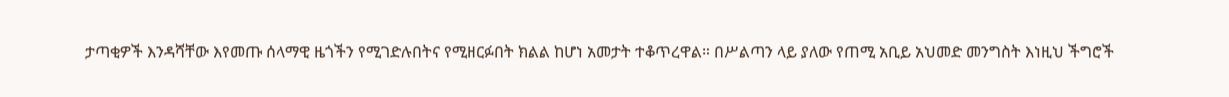ታጣቂዎች እንዳሻቸው እየመጡ ሰላማዊ ዜጎችን የሚገድሉበትና የሚዘርፉበት ክልል ከሆነ አመታት ተቆጥረዋል። በሥልጣን ላይ ያለው የጠሚ አቢይ አህመድ መንግስት እነዚህ ችግሮች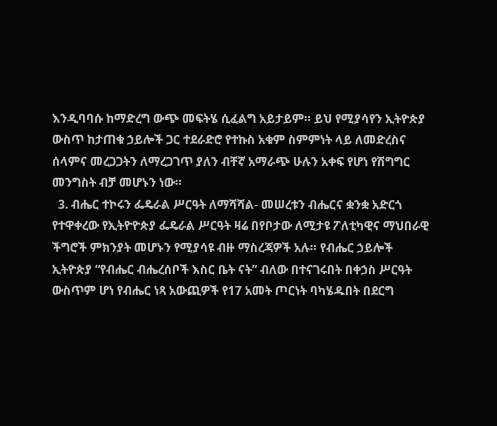እንዲባባሱ ከማድረግ ውጭ መፍትሄ ሲፈልግ አይታይም። ይህ የሚያሳየን ኢትዮጵያ ውስጥ ከታጠቁ ኃይሎች ጋር ተደራድሮ የተኩስ አቁም ስምምነት ላይ ለመድረስና ሰላምና መረጋጋትን ለማረጋገጥ ያለን ብቸኛ አማራጭ ሁሉን አቀፍ የሆነ የሽግግር መንግስት ብቻ መሆኑን ነው።
  3. ብሔር ተኮሩን ፌዴራል ሥርዓት ለማሻሻል- መሠረቱን ብሔርና ቋንቋ አድርጎ የተዋቀረው የኢትዮዮጵያ ፌዴራል ሥርዓት ዛሬ በየቦታው ለሚታዩ ፖለቲካዊና ማህበራዊ ችግሮች ምክንያት መሆኑን የሚያሳዩ ብዙ ማስረጃዎች አሉ። የብሔር ኃይሎች ኢትዮጵያ “የብሔር ብሔረሰቦች እስር ቤት ናት” ብለው በተናገሩበት በቀኃስ ሥርዓት ውስጥም ሆነ የብሔር ነጻ አውጪዎች የ17 አመት ጦርነት ባካሄዱበት በደርግ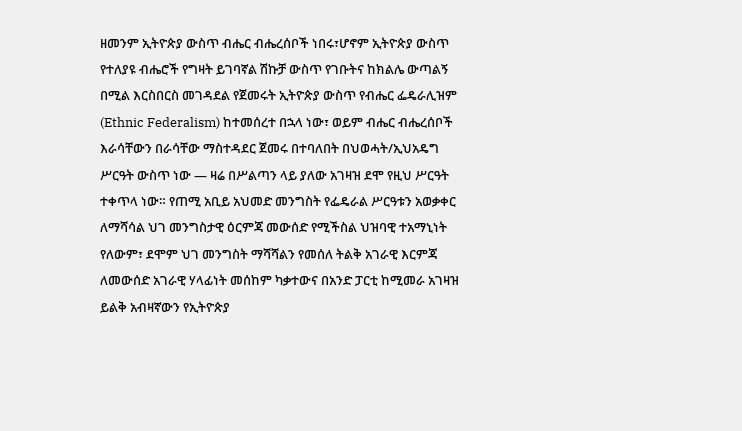ዘመንም ኢትዮጵያ ውስጥ ብሔር ብሔረሰቦች ነበሩ፣ሆኖም ኢትዮጵያ ውስጥ የተለያዩ ብሔሮች የግዛት ይገባኛል ሽኩቻ ውስጥ የገቡትና ከክልሌ ውጣልኝ በሚል እርስበርስ መገዳደል የጀመሩት ኢትዮጵያ ውስጥ የብሔር ፌዴራሊዝም (Ethnic Federalism) ከተመሰረተ በኋላ ነው፣ ወይም ብሔር ብሔረሰቦች እራሳቸውን በራሳቸው ማስተዳደር ጀመሩ በተባለበት በህወሓት/ኢህአዴግ ሥርዓት ውስጥ ነው — ዛሬ በሥልጣን ላይ ያለው አገዛዝ ደሞ የዚህ ሥርዓት ተቀጥላ ነው። የጠሚ አቢይ አህመድ መንግስት የፌዴራል ሥርዓቱን አወቃቀር ለማሻሳል ህገ መንግስታዊ ዕርምጃ መውሰድ የሚችስል ህዝባዊ ተአማኒነት የለውም፣ ደሞም ህገ መንግስት ማሻሻልን የመሰለ ትልቅ አገራዊ እርምጃ ለመውሰድ አገራዊ ሃላፊነት መሰከም ካቃተውና በአንድ ፓርቲ ከሚመራ አገዛዝ ይልቅ አብዛኛውን የኢትዮጵያ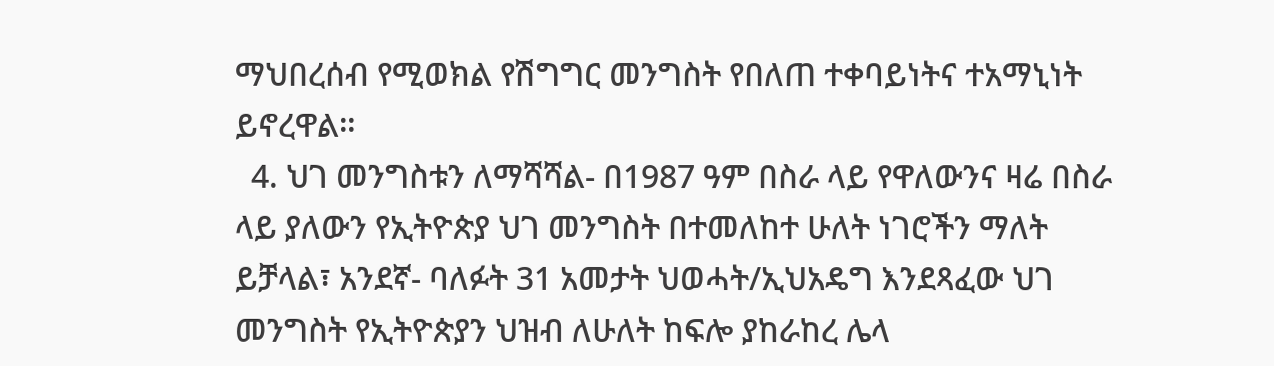ማህበረሰብ የሚወክል የሽግግር መንግስት የበለጠ ተቀባይነትና ተአማኒነት ይኖረዋል።
  4. ህገ መንግስቱን ለማሻሻል- በ1987 ዓም በስራ ላይ የዋለውንና ዛሬ በስራ ላይ ያለውን የኢትዮጵያ ህገ መንግስት በተመለከተ ሁለት ነገሮችን ማለት ይቻላል፣ አንደኛ- ባለፉት 31 አመታት ህወሓት/ኢህአዴግ እንደጻፈው ህገ መንግስት የኢትዮጵያን ህዝብ ለሁለት ከፍሎ ያከራከረ ሌላ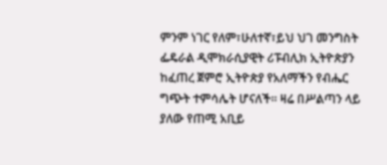ምንም ነገር የለም፣ሁለተኛ፣ይህ ህገ መንግስት ፌዴራል ዲሞክራሲያዊት ሪፑብሊክ ኢትዮጵያን ከፈጠረ ጀምሮ ኢትዮጵያ የአለማችን የብሔር ግጭት ተምሳሌት ሆናለች። ዛሬ በሥልጣን ላይ ያለው የጠሚ አቢይ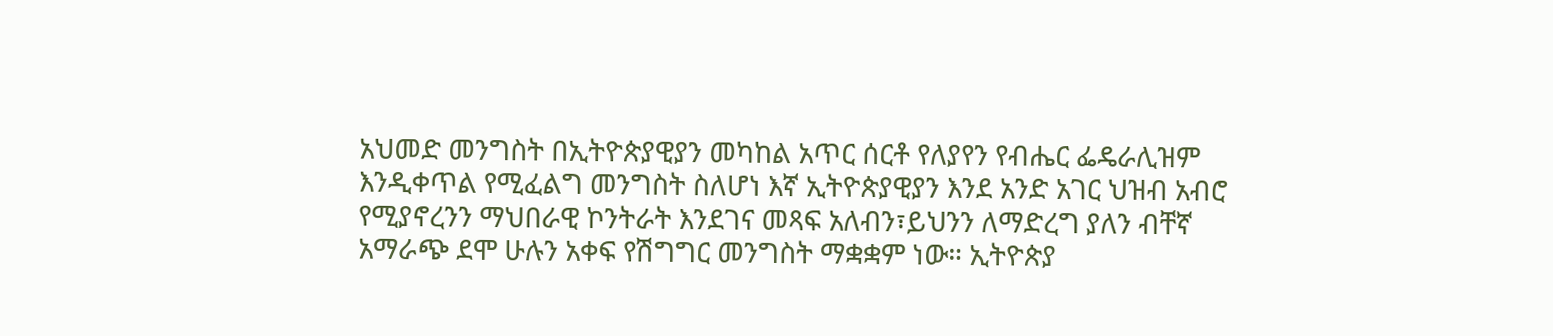አህመድ መንግስት በኢትዮጵያዊያን መካከል አጥር ሰርቶ የለያየን የብሔር ፌዴራሊዝም እንዲቀጥል የሚፈልግ መንግስት ስለሆነ እኛ ኢትዮጵያዊያን እንደ አንድ አገር ህዝብ አብሮ የሚያኖረንን ማህበራዊ ኮንትራት እንደገና መጻፍ አለብን፣ይህንን ለማድረግ ያለን ብቸኛ አማራጭ ደሞ ሁሉን አቀፍ የሽግግር መንግስት ማቋቋም ነው። ኢትዮጵያ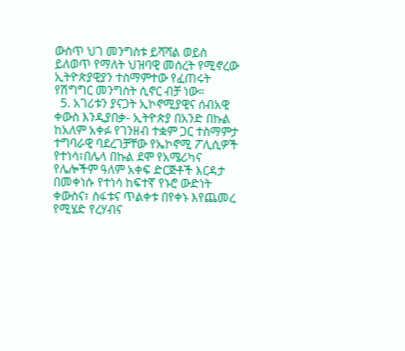ውስጥ ህገ መንግስቱ ይሻሻል ወይስ ይለወጥ የማለት ህዝባዊ መሰረት የሚኖረው ኢትዮጵያዊያን ተስማምተው የፈጠሩት የሽግግር መንግስት ሲኖር ብቻ ነው።
  5. አገሪቱን ያናጋት ኢኮኖሚያዊና ሰብአዊ ቀውስ እንዲያበቃ- ኢትዮጵያ በአንድ በኩል ከአለም አቀፉ የገንዘብ ተቋም ጋር ተስማምታ ተግባራዊ ባደረገቻቸው የኤኮኖሚ ፖሊሲዎች የተነሳ፣በሌላ በኩል ደሞ የአሜሪካና የሌሎችም ዓለም አቀፍ ድርጅቶች እርዳታ በመቀነሱ የተነሳ ከፍተኛ የኑሮ ውድነት ቀውስና፣ ስፋቱና ጥልቀቱ በየቀኑ እየጨመረ የሚሄድ የረሃብና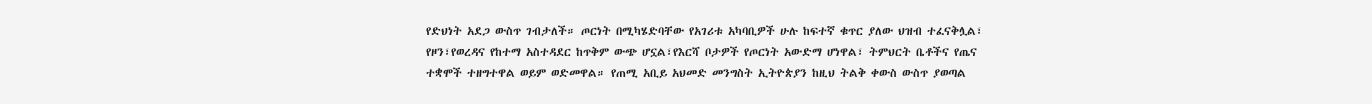የድህነት አደጋ ውስጥ ገብታለች። ጦርነት በሚካሄድባቸው የአገሪቱ አካባቢዎች ሁሉ ከፍተኛ ቁጥር ያለው ህዝብ ተፈናቅሏል፣ የዞን፣የወረዳና የከተማ አስተዳደር ከጥቅም ውጭ ሆኗል፣የእርሻ ቦታዎች የጦርነት አውድማ ሆነዋል፣ ትምህርት ቤቶችና የጤና ተቋሞች ተዘግተዋል ወይም ወድመዋል። የጠሚ አቢይ አህመድ መንግስት ኢትዮጵያን ከዚህ ትልቅ ቀውስ ውስጥ ያወጣል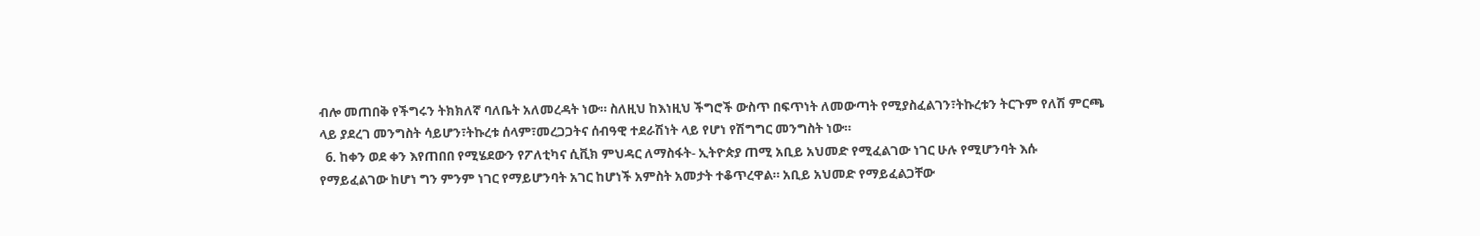ብሎ መጠበቅ የችግሩን ትክክለኛ ባለቤት አለመረዳት ነው። ስለዚህ ከእነዚህ ችግሮች ውስጥ በፍጥነት ለመውጣት የሚያስፈልገን፣ትኩረቱን ትርጉም የለሽ ምርጫ ላይ ያደረገ መንግስት ሳይሆን፣ትኩረቱ ሰላም፣መረጋጋትና ሰብዓዊ ተደራሽነት ላይ የሆነ የሽግግር መንግስት ነው።
  6. ከቀን ወደ ቀን እየጠበበ የሚሄደውን የፖለቲካና ሲቪክ ምህዳር ለማስፋት- ኢትዮጵያ ጠሚ አቢይ አህመድ የሚፈልገው ነገር ሁሉ የሚሆንባት እሱ የማይፈልገው ከሆነ ግን ምንም ነገር የማይሆንባት አገር ከሆነች አምስት አመታት ተቆጥረዋል። አቢይ አህመድ የማይፈልጋቸው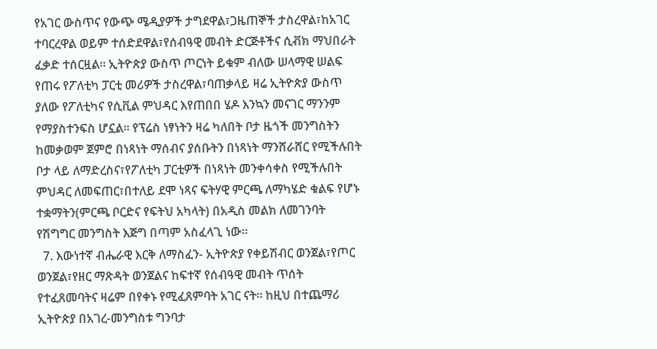የአገር ውስጥና የውጭ ሜዲያዎች ታግደዋል፣ጋዜጠኞች ታስረዋል፣ከአገር ተባርረዋል ወይም ተሰድደዋል፣የሰብዓዊ መብት ድርጅቶችና ሲቭክ ማህበራት ፈቃድ ተሰርዟል። ኢትዮጵያ ውስጥ ጦርነት ይቁም ብለው ሠላማዊ ሠልፍ የጠሩ የፖለቲካ ፓርቲ መሪዎች ታስረዋል፣ባጠቃላይ ዛሬ ኢትዮጵያ ውስጥ ያለው የፖለቲካና የሲቪል ምህዳር እየጠበበ ሄዶ እንኳን መናገር ማንንም የማያስተንፍስ ሆኗል። የፕሬስ ነፃነትን ዛሬ ካለበት ቦታ ዜጎች መንግስትን ከመቃወም ጀምሮ በነጻነት ማሰብና ያሰቡትን በነጻነት ማንሸራሸር የሚችሉበት ቦታ ላይ ለማድረስና፣የፖለቲካ ፓርቲዎች በነጻነት መንቀሳቀስ የሚችሉበት ምህዳር ለመፍጠር፣በተለይ ደሞ ነጻና ፍትሃዊ ምርጫ ለማካሄድ ቁልፍ የሆኑ ተቋማትን(ምርጫ ቦርድና የፍትህ አካላት) በአዲስ መልክ ለመገንባት የሽግግር መንግስት እጅግ በጣም አስፈላጊ ነው።
  7. እውነተኛ ብሔራዊ እርቅ ለማስፈን- ኢትዮጵያ የቀይሽብር ወንጀል፣የጦር ወንጀል፣የዘር ማጽዳት ወንጀልና ከፍተኛ የሰብዓዊ መብት ጥሰት የተፈጸመባትና ዛሬም በየቀኑ የሚፈጸምባት አገር ናት። ከዚህ በተጨማሪ ኢትዮጵያ በአገረ-መንግስቱ ግንባታ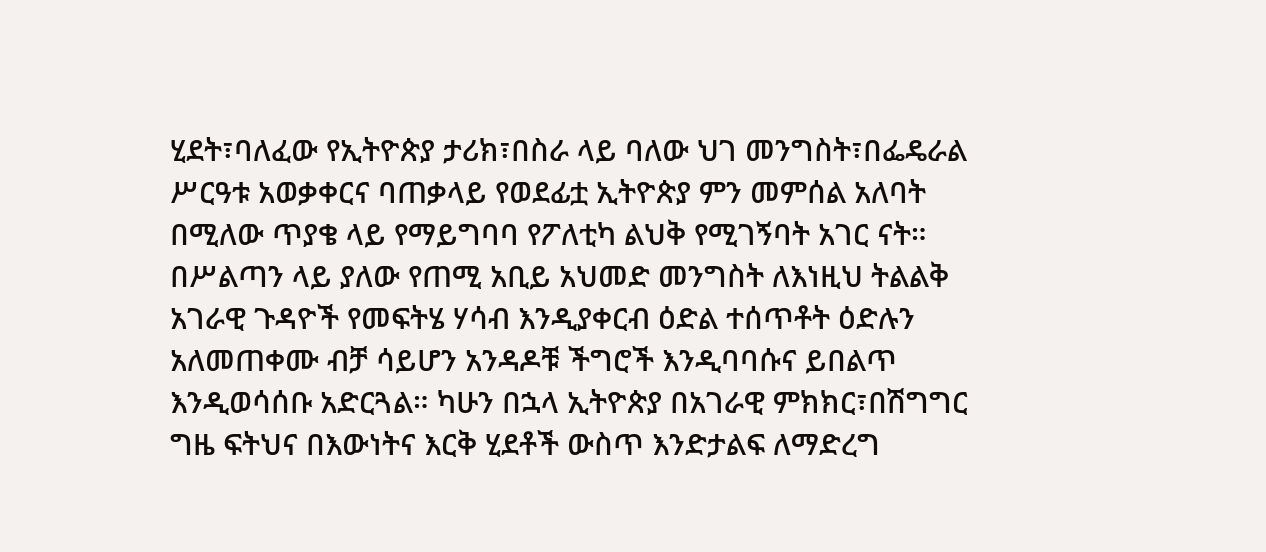ሂደት፣ባለፈው የኢትዮጵያ ታሪክ፣በስራ ላይ ባለው ህገ መንግስት፣በፌዴራል ሥርዓቱ አወቃቀርና ባጠቃላይ የወደፊቷ ኢትዮጵያ ምን መምሰል አለባት በሚለው ጥያቄ ላይ የማይግባባ የፖለቲካ ልህቅ የሚገኝባት አገር ናት። በሥልጣን ላይ ያለው የጠሚ አቢይ አህመድ መንግስት ለእነዚህ ትልልቅ አገራዊ ጉዳዮች የመፍትሄ ሃሳብ እንዲያቀርብ ዕድል ተሰጥቶት ዕድሉን አለመጠቀሙ ብቻ ሳይሆን አንዳዶቹ ችግሮች እንዲባባሱና ይበልጥ እንዲወሳሰቡ አድርጓል። ካሁን በኋላ ኢትዮጵያ በአገራዊ ምክክር፣በሽግግር ግዜ ፍትህና በእውነትና እርቅ ሂደቶች ውስጥ እንድታልፍ ለማድረግ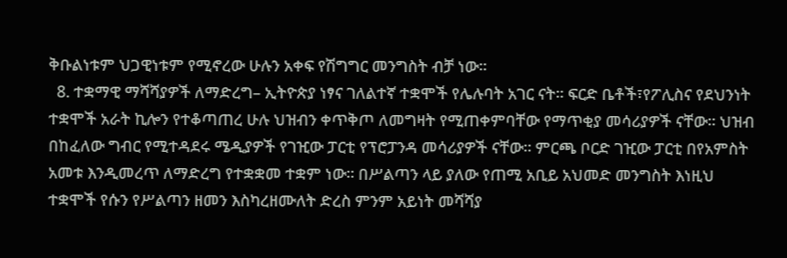ቅቡልነቱም ህጋዊነቱም የሚኖረው ሁሉን አቀፍ የሽግግር መንግስት ብቻ ነው።
  8. ተቋማዊ ማሻሻያዎች ለማድረግ– ኢትዮጵያ ነፃና ገለልተኛ ተቋሞች የሌሉባት አገር ናት። ፍርድ ቤቶች፣የፖሊስና የደህንነት ተቋሞች አራት ኪሎን የተቆጣጠረ ሁሉ ህዝብን ቀጥቅጦ ለመግዛት የሚጠቀምባቸው የማጥቂያ መሳሪያዎች ናቸው። ህዝብ በከፈለው ግብር የሚተዳደሩ ሜዲያዎች የገዢው ፓርቲ የፕሮፓንዳ መሳሪያዎች ናቸው። ምርጫ ቦርድ ገዢው ፓርቲ በየአምስት አመቱ እንዲመረጥ ለማድረግ የተቋቋመ ተቋም ነው። በሥልጣን ላይ ያለው የጠሚ አቢይ አህመድ መንግስት እነዚህ ተቋሞች የሱን የሥልጣን ዘመን እስካረዘሙለት ድረስ ምንም አይነት መሻሻያ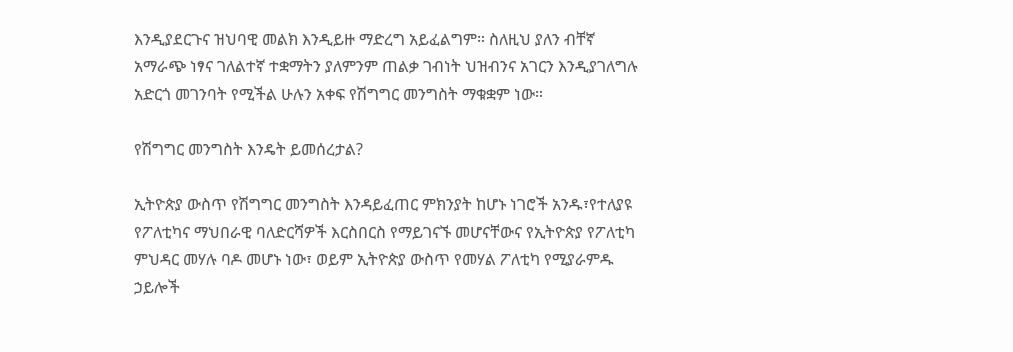እንዲያደርጉና ዝህባዊ መልክ እንዲይዙ ማድረግ አይፈልግም። ስለዚህ ያለን ብቸኛ አማራጭ ነፃና ገለልተኛ ተቋማትን ያለምንም ጠልቃ ገብነት ህዝብንና አገርን እንዲያገለግሉ አድርጎ መገንባት የሚችል ሁሉን አቀፍ የሽግግር መንግስት ማቁቋም ነው።

የሽግግር መንግስት እንዴት ይመሰረታል?

ኢትዮጵያ ውስጥ የሽግግር መንግስት እንዳይፈጠር ምክንያት ከሆኑ ነገሮች አንዱ፣የተለያዩ የፖለቲካና ማህበራዊ ባለድርሻዎች እርስበርስ የማይገናኙ መሆናቸውና የኢትዮጵያ የፖለቲካ ምህዳር መሃሉ ባዶ መሆኑ ነው፣ ወይም ኢትዮጵያ ውስጥ የመሃል ፖለቲካ የሚያራምዱ ኃይሎች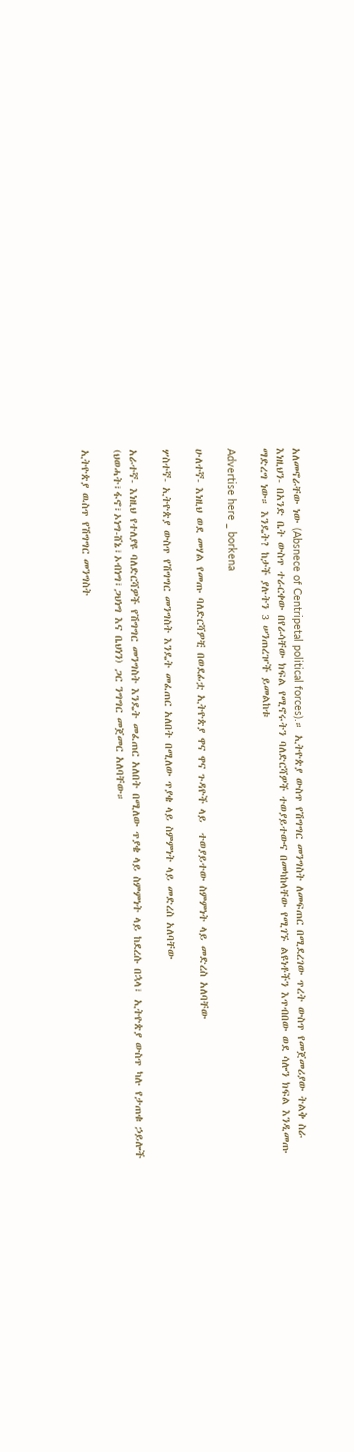አለመኖራቸው ነው (Absnece of Centripetal political forces).። ኢትዮጵያ ውስጥ የሽግግር መንግስት ለመፍጠር በሚደረገው ጥረት ውስጥ የመጀመሪያው ትልቅ ስራ እነዚህን- በአንድ ቤት ውስጥ ተራርቀው በየራሳቸው ክፍል የሚኖሩትን ባለድርሻዎች ተወያይተውና በመካከላቸው የሚገኙ ልዩነቶችን እጥብበው ወደ ሳሎን ክፍል እንዲመጡ ማድረግ ነው። እንዴት? ከታች ያሉትን 3 ሠንጠረዦች ይመልከቱ

Advertise here _ borkena

ሁለተኛ- እነዚህ ወደ መሃል የመጡ ባለድርሻዎቺ በወደፊቷ ኢትዮጵያ ዋና ዋና ጉዳዮች ላይ  ተወያይተው ስምምነት ላይ መድረስ አለባቸው

ሦስተኛ- ኢትዮጵያ ውስጥ የሽግግር መንግስት እንዴት መፈጠር አለበት በሚለው ጥያቄ ላይ ስምምነት ላይ መድረስ አለባቸው

አራተኛ- እነዚህ የተለያዩ ባለድርሻዎች የሽግግር መንግስት እንዴት መፈጠር አለበት በሚለው ጥያቄ ላይ ስምምነት ላይ ከደረሱ በኋላ፣ ኢትዮጵያ ውስጥ ካሉ የታጠቁ ኃይሎች (ህወሓት፣ፋኖ፣ኦነግ-ሸኔ፣ኦብነግ፣ጋህነግ እና ቤህነን) ጋር ንግግር መጀመር አለባቸው።

ኢትዮጵያ ዉስጥ የሽግግር መንግስት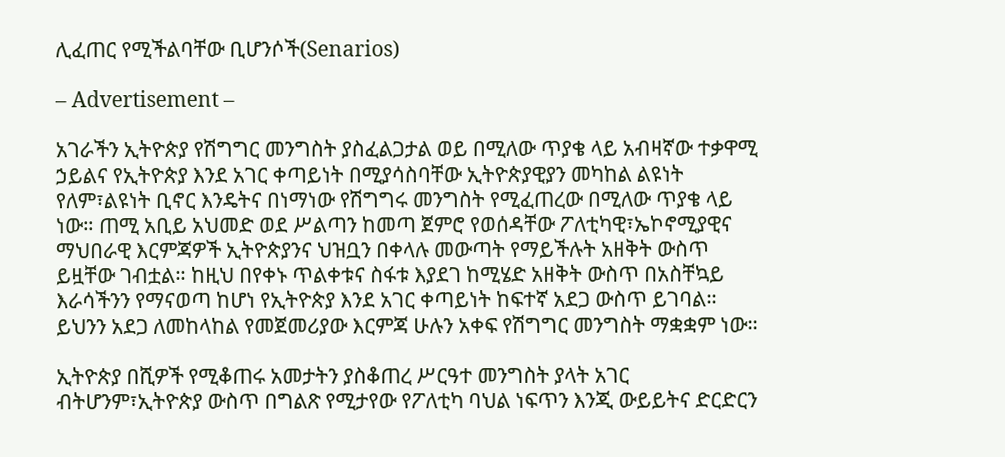ሊፈጠር የሚችልባቸው ቢሆንሶች(Senarios)

– Advertisement –

አገራችን ኢትዮጵያ የሽግግር መንግስት ያስፈልጋታል ወይ በሚለው ጥያቄ ላይ አብዛኛው ተቃዋሚ ኃይልና የኢትዮጵያ እንደ አገር ቀጣይነት በሚያሳስባቸው ኢትዮጵያዊያን መካከል ልዩነት የለም፣ልዩነት ቢኖር እንዴትና በነማነው የሽግግሩ መንግስት የሚፈጠረው በሚለው ጥያቄ ላይ ነው። ጠሚ አቢይ አህመድ ወደ ሥልጣን ከመጣ ጀምሮ የወሰዳቸው ፖለቲካዊ፣ኤኮኖሚያዊና ማህበራዊ እርምጃዎች ኢትዮጵያንና ህዝቧን በቀላሉ መውጣት የማይችሉት አዘቅት ውስጥ ይዟቸው ገብቷል። ከዚህ በየቀኑ ጥልቀቱና ስፋቱ እያደገ ከሚሄድ አዘቅት ውስጥ በአስቸኳይ እራሳችንን የማናወጣ ከሆነ የኢትዮጵያ እንደ አገር ቀጣይነት ከፍተኛ አደጋ ውስጥ ይገባል። ይህንን አደጋ ለመከላከል የመጀመሪያው እርምጃ ሁሉን አቀፍ የሽግግር መንግስት ማቋቋም ነው።

ኢትዮጵያ በሺዎች የሚቆጠሩ አመታትን ያስቆጠረ ሥርዓተ መንግስት ያላት አገር ብትሆንም፣ኢትዮጵያ ውስጥ በግልጽ የሚታየው የፖለቲካ ባህል ነፍጥን እንጂ ውይይትና ድርድርን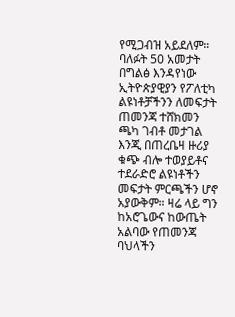የሚጋብዝ አይደለም። ባለፉት 50 አመታት በግልፅ እንዳየነው ኢትዮጵያዊያን የፖለቲካ ልዩነቶቻችንን ለመፍታት ጠመንጃ ተሸክመን ጫካ ገብቶ መታገል እንጂ በጠረቤዛ ዙሪያ ቁጭ ብሎ ተወያይቶና ተደራድሮ ልዩነቶችን መፍታት ምርጫችን ሆኖ አያውቅም። ዛሬ ላይ ግን ከአሮጌውና ከውጤት አልባው የጠመንጃ ባህላችን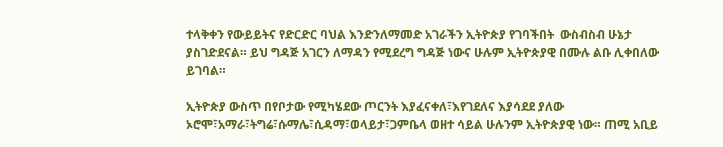ተላቅቀን የውይይትና የድርድር ባህል እንድንለማመድ አገራችን ኢትዮጵያ የገባችበት  ውስብስብ ሁኔታ ያስገድደናል። ይህ ግዳጅ አገርን ለማዳን የሚደረግ ግዳጅ ነውና ሁሉም ኢትዮጵያዊ በሙሉ ልቡ ሊቀበለው ይገባል።

ኢትዮጵያ ውስጥ በየቦታው የሚካሄደው ጦርንት እያፈናቀለ፣እየገደለና እያሳደደ ያለው ኦሮሞ፣አማራ፣ትግሬ፣ሱማሌ፣ሲዳማ፣ወላይታ፣ጋምቤላ ወዘተ ሳይል ሁሉንም ኢትዮጵያዊ ነው። ጠሚ አቢይ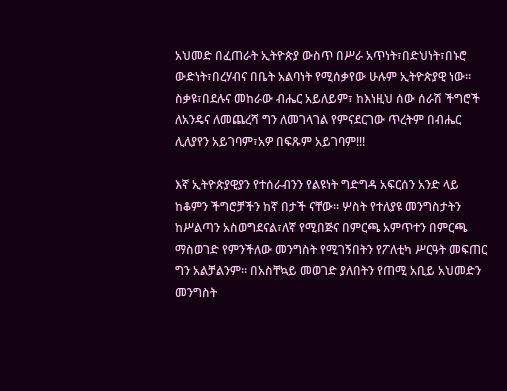አህመድ በፈጠራት ኢትዮጵያ ውስጥ በሥራ አጥነት፣በድህነት፣በኑሮ ውድነት፣በረሃብና በቤት አልባነት የሚሰቃየው ሁሉም ኢትዮጵያዊ ነው። ስቃዩ፣በደሉና መከራው ብሔር አይለይም፣ ከእነዚህ ሰው ሰራሽ ችግሮች ለአንዴና ለመጨረሻ ግን ለመገላገል የምናደርገው ጥረትም በብሔር ሊለያየን አይገባም፣አዎ በፍጹም አይገባም!!!

እኛ ኢትዮጵያዊያን የተሰራብንን የልዩነት ግድግዳ አፍርሰን አንድ ላይ ከቆምን ችግሮቻችን ከኛ በታች ናቸው። ሦስት የተለያዩ መንግስታትን ከሥልጣን አስወግደናል፣ለኛ የሚበጅና በምርጫ አምጥተን በምርጫ ማስወገድ የምንችለው መንግስት የሚገኝበትን የፖለቲካ ሥርዓት መፍጠር ግን አልቻልንም። በአስቸኳይ መወገድ ያለበትን የጠሚ አቢይ አህመድን መንግስት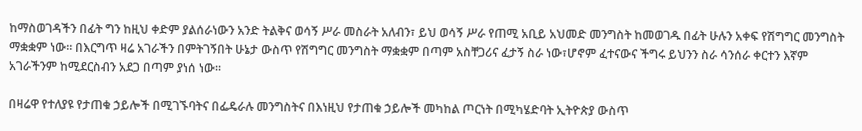ከማስወገዳችን በፊት ግን ከዚህ ቀድም ያልሰራነውን አንድ ትልቅና ወሳኝ ሥራ መስራት አለብን፣ ይህ ወሳኝ ሥራ የጠሚ አቢይ አህመድ መንግስት ከመወገዱ በፊት ሁሉን አቀፍ የሽግግር መንግስት ማቋቋም ነው። በእርግጥ ዛሬ አገራችን በምትገኝበት ሁኔታ ውስጥ የሽግግር መንግስት ማቋቋም በጣም አስቸጋሪና ፈታኝ ስራ ነው፣ሆኖም ፈተናውና ችግሩ ይህንን ስራ ሳንሰራ ቀርተን እኛም አገራችንም ከሚደርስብን አደጋ በጣም ያነሰ ነው።

በዛሬዋ የተለያዩ የታጠቁ ኃይሎች በሚገኙባትና በፌዴራሉ መንግስትና በእነዚህ የታጠቁ ኃይሎች መካከል ጦርነት በሚካሄድባት ኢትዮጵያ ውስጥ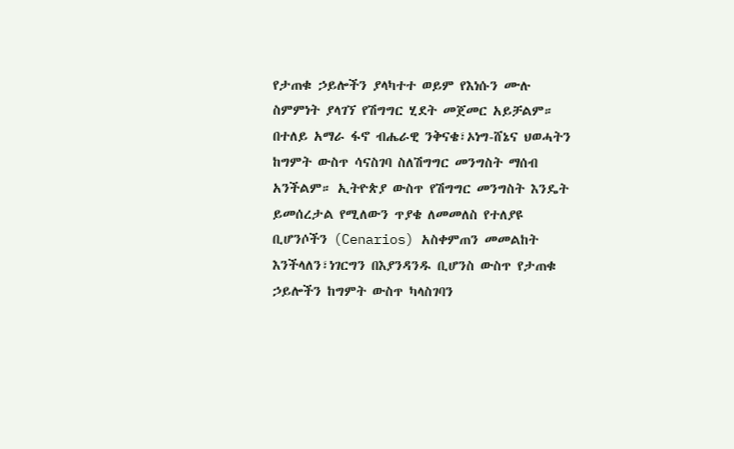የታጠቁ ኃይሎችን ያላካተተ ወይም የእነሱን ሙሉ ስምምነት ያላገኘ የሽግግር ሂደት መጀመር አይቻልም። በተለይ አማራ ፋኖ ብሔራዊ ንቅናቄ፣ኦነግ-ሸኔና ህወሓትን ከግምት ውስጥ ሳናስገባ ስለሽግግር መንግስት ማሰብ አንችልም። ኢትዮጵያ ውስጥ የሽግግር መንግስት እንዴት ይመሰረታል የሚለውን ጥያቄ ለመመለስ የተለያዩ ቢሆንሶችን (Cenarios) አስቀምጠን መመልከት እንችላለን፣ነገርግን በእያንዳንዱ ቢሆንስ ውስጥ የታጠቁ ኃይሎችን ከግምት ውስጥ ካላስገባን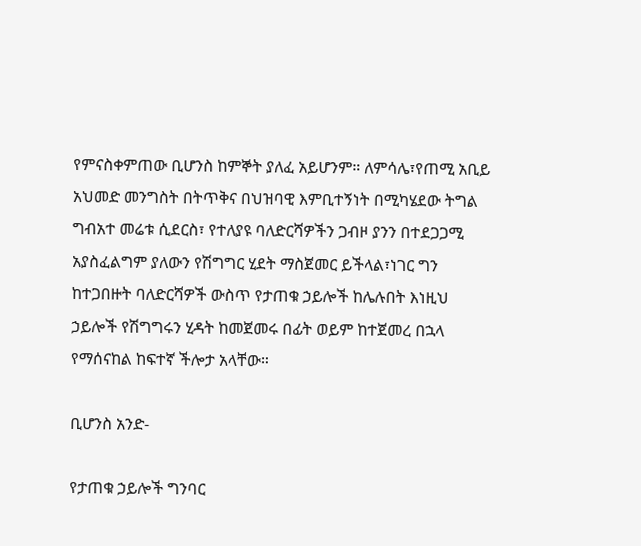የምናስቀምጠው ቢሆንስ ከምኞት ያለፈ አይሆንም። ለምሳሌ፣የጠሚ አቢይ አህመድ መንግስት በትጥቅና በህዝባዊ እምቢተኝነት በሚካሄደው ትግል ግብአተ መሬቱ ሲደርስ፣ የተለያዩ ባለድርሻዎችን ጋብዞ ያንን በተደጋጋሚ አያስፈልግም ያለውን የሽግግር ሂደት ማስጀመር ይችላል፣ነገር ግን ከተጋበዙት ባለድርሻዎች ውስጥ የታጠቁ ኃይሎች ከሌሉበት እነዚህ ኃይሎች የሽግግሩን ሂዳት ከመጀመሩ በፊት ወይም ከተጀመረ በኋላ የማሰናከል ከፍተኛ ችሎታ አላቸው።

ቢሆንስ አንድ-

የታጠቁ ኃይሎች ግንባር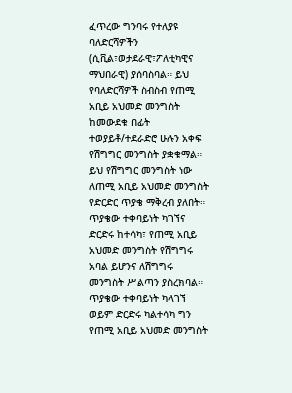ፈጥረው ግንባሩ የተለያዩ ባለድርሻዎችን (ሲቪል፣ወታደራዊ፣ፖለቲካዊና ማህበራዊ) ያሰባስባል። ይህ የባለድርሻዎች ስብስብ የጠሚ አቢይ አህመድ መንግስት ከመውደቁ በፊት ተወያይቶ/ተደራድሮ ሁሉን አቀፍ የሽግግር መንግስት ያቋቁማል። ይህ የሽግግር መንግስት ነው ለጠሚ አቢይ አህመድ መንግስት የድርድር ጥያቄ ማቅረብ ያለበት። ጥያቄው ተቀባይነት ካገኘና ድርድሩ ከተሳካ፣ የጠሚ አቢይ አህመድ መንግስት የሽግግሩ አባል ይሆንና ለሽግግሩ መንግስት ሥልጣን ያስረክባል። ጥያቄው ተቀባይነት ካላገኘ ወይም ድርድሩ ካልተሳካ ግን የጠሚ አቢይ አህመድ መንግስት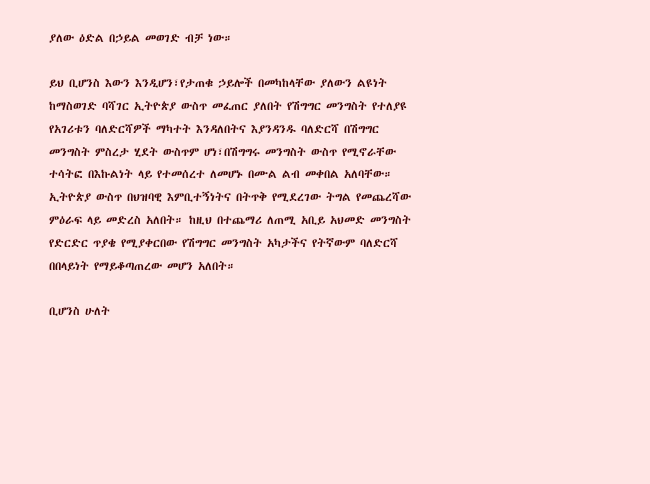ያለው ዕድል በኃይል መወገድ ብቻ ነው።

ይህ ቢሆንስ እውን እንዲሆን፣የታጠቁ ኃይሎች በመካከላቸው ያለውን ልዩነት ከማስወገድ ባሻገር ኢትዮጵያ ውስጥ መፈጠር ያለበት የሽግግር መንግስት የተለያዩ የአገሪቱን ባለድርሻዎች ማካተት እንዳለበትና እያንዳንዱ ባለድርሻ በሽግግር መንግስት ምስረታ ሂደት ውስጥም ሆነ፣በሽግግሩ መንግስት ውስጥ የሚኖራቸው ተሳትፎ በእኩልነት ላይ የተመሰረተ ለመሆኑ በሙል ልብ መቀበል አለባቸው። ኢትዮጵያ ውስጥ በህዝባዊ እምቢተኝነትና በትጥቅ የሚደረገው ትግል የመጨረሻው ምዕራፍ ላይ መድረስ አለበት። ከዚህ በተጨማሪ ለጠሚ አቢይ አህመድ መንግስት የድርድር ጥያቄ የሚያቀርበው የሽግግር መንግስት አካታችና የትኛውም ባለድርሻ በበላይነት የማይቆጣጠረው መሆን አለበት።

ቢሆንስ ሁለት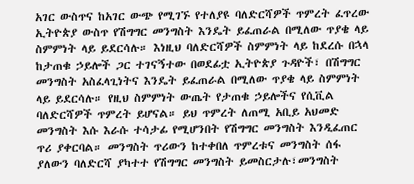አገር ውስጥና ከአገር ውጭ የሚገኙ የተለያዩ ባለድርሻዎች ጥምረት ፈጥረው ኢትዮጵያ ውስጥ የሽግግር መንግስት እንዴት ይፈጠራል በሚለው ጥያቄ ላይ ስምምነት ላይ ይደርሳሉ። እነዚህ ባለድርሻዎች ስምምነት ላይ ከደረሱ በኋላ ከታጠቁ ኃይሎች ጋር ተገናኝተው በወደፊቷ ኢትዮጵያ ጉዳዮች፣ በሽግግር መንግስት አስፈላጊነትና እንዴት ይፈጠራል በሚለው ጥያቄ ላይ ስምምነት ላይ ይደርሳሉ። የዚህ ስምምነት ውጤት የታጠቁ ኃይሎችና የሲቪል ባለድርሻዎች ጥምረት ይሆናል። ይህ ጥምረት ለጠሚ አቢይ አህመድ መንግስት እሱ እራሱ ተሳታፊ የሚሆንበት የሽግግር መንግስት እንዲፈጠር ጥሪ ያቀርባል። መንግስት ጥሪውን ከተቀበለ ጥምረቱና መንግስት ሰፋ ያለውን ባለድርሻ ያካተተ የሽግግር መንግስት ይመስርታሉ፣መንግስት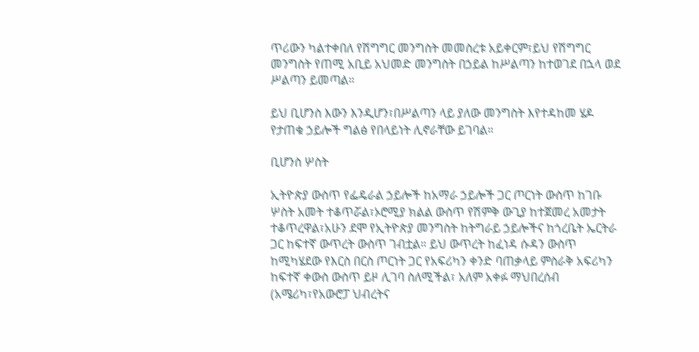ጥሪውን ካልተቀበለ የሽግግር መንግስት መመስረቱ አይቀርም፣ይህ የሽግግር መንግስት የጠሚ አቢይ አህመድ መንግስት በኃይል ከሥልጣን ከተወገደ በኋላ ወደ ሥልጣን ይመጣል።

ይህ ቢሆንስ እውን እንዲሆን፣በሥልጣን ላይ ያለው መንግስት እየተዳከመ ሄዶ የታጠቁ ኃይሎች ግልፅ የበላይነት ሊኖራቸው ይገባል።

ቢሆንስ ሦስት

ኢትዮጵያ ውስጥ የፌዴራል ኃይሎች ከአማራ ኃይሎች ጋር ጦርነት ውስጥ ከገቡ ሦስት አመት ተቆጥሯል፣ኦሮሚያ ክልል ውስጥ የሽምቅ ውጊያ ከተጀመረ አመታት ተቆጥረዋል፣አሁን ደሞ የኢትዮጵያ መንግስት ከትግራይ ኃይሎችና ከጎረቤት ኤርትራ ጋር ከፍተኛ ውጥረት ውስጥ ገብቷል። ይህ ውጥረት ከፈነዳ ሱዳን ውስጥ ከሚካሄደው የእርስ በርስ ጦርነት ጋር የአፍሪካን ቀንድ ባጠቃላይ ምስራቅ አፍሪካን ከፍተኛ ቀውስ ውስጥ ይዞ ሊገባ ስለሚችል፣ አለም አቀፉ ማህበረሰብ (አሜሪካ፣የአውሮፓ ህብረትና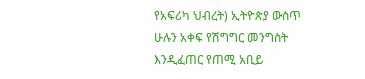የአፍሪካ ህብረት) ኢትዮጵያ ውስጥ ሁሉን አቀፍ የሽግግር መንግስት እንዲፈጠር የጠሚ አቢይ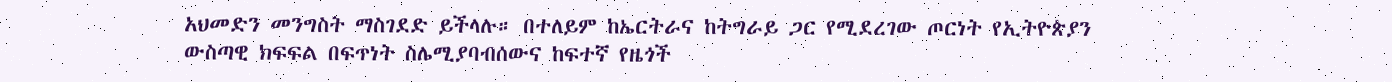አህመድን መንግስት ማስገደድ ይችላሉ። በተለይም ከኤርትራና ከትግራይ ጋር የሚደረገው ጦርነት የኢትዮጵያን ውስጣዊ ክፍፍል በፍጥነት ስሌሚያባብሰውና ከፍተኛ የዜጎች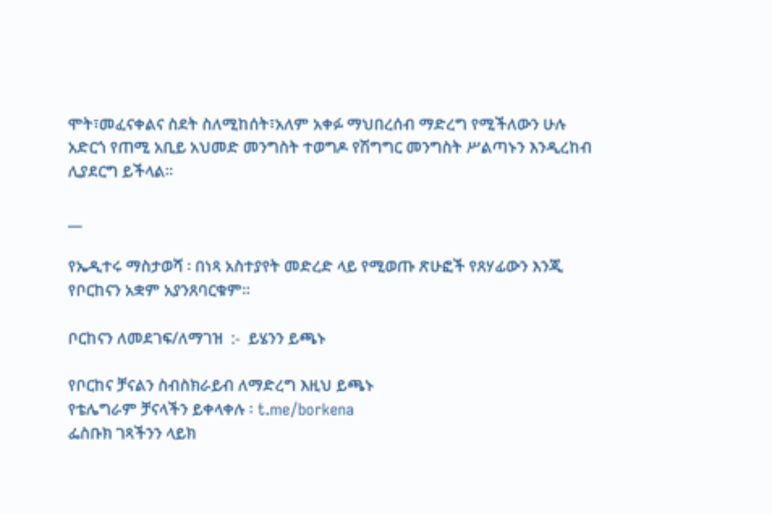ሞት፣መፈናቀልና ስደት ስለሚከሰት፣አለም አቀፉ ማህበረሰብ ማድረግ የሚችለውን ሁሉ አድርጎ የጠሚ አቢይ አህመድ መንግስት ተወግዶ የሽግግር መንግስት ሥልጣኑን እንዲረከብ ሊያደርግ ይችላል።

__

የኤዲተሩ ማስታወሻ ፡ በነጻ አስተያየት መድረድ ላይ የሚወጡ ጽሁፎች የጸሃፊውን እንጂ የቦርከናን አቋም አያንጸባርቁም፡፡

ቦርከናን ለመደገፍ/ለማገዝ  :-  ይሄንን ይጫኑ

የቦርከና ቻናልን ስብስክራይብ ለማድረግ እዚህ ይጫኑ
የቴሌግራም ቻናላችን ይቀላቀሉ ፡ t.me/borkena
ፌስቡክ ገጻችንን ላይክ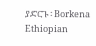ያድርጉ ፡ Borkena
Ethiopian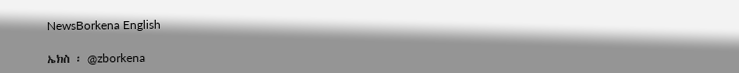NewsBorkena English

ኤክስ ፡ @zborkena